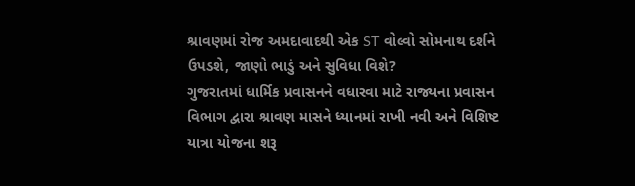શ્રાવણમાં રોજ અમદાવાદથી એક ST વોલ્વો સોમનાથ દર્શને ઉપડશે, જાણો ભાડું અને સુવિધા વિશે?
ગુજરાતમાં ધાર્મિક પ્રવાસનને વધારવા માટે રાજ્યના પ્રવાસન વિભાગ દ્વારા શ્રાવણ માસને ધ્યાનમાં રાખી નવી અને વિશિષ્ટ યાત્રા યોજના શરૂ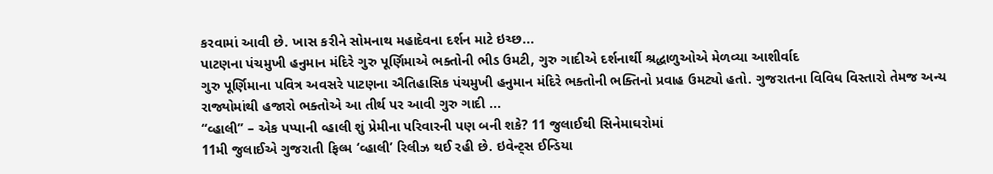કરવામાં આવી છે. ખાસ કરીને સોમનાથ મહાદેવના દર્શન માટે ઇચ્છ...
પાટણના પંચમુખી હનુમાન મંદિરે ગુરુ પૂર્ણિમાએ ભક્તોની ભીડ ઉમટી, ગુરુ ગાદીએ દર્શનાર્થી શ્રદ્ધાળુઓએ મેળવ્યા આશીર્વાદ
ગુરુ પૂર્ણિમાના પવિત્ર અવસરે પાટણના ઐતિહાસિક પંચમુખી હનુમાન મંદિરે ભક્તોની ભક્તિનો પ્રવાહ ઉમટ્યો હતો. ગુજરાતના વિવિધ વિસ્તારો તેમજ અન્ય રાજ્યોમાંથી હજારો ભક્તોએ આ તીર્થ પર આવી ગુરુ ગાદી ...
“વ્હાલી” – એક પપ્પાની વ્હાલી શું પ્રેમીના પરિવારની પણ બની શકે? 11 જુલાઈથી સિનેમાઘરોમાં
11મી જુલાઈએ ગુજરાતી ફિલ્મ ‘વ્હાલી’ રિલીઝ થઈ રહી છે. ઇવેન્ટ્સ ઈન્ડિયા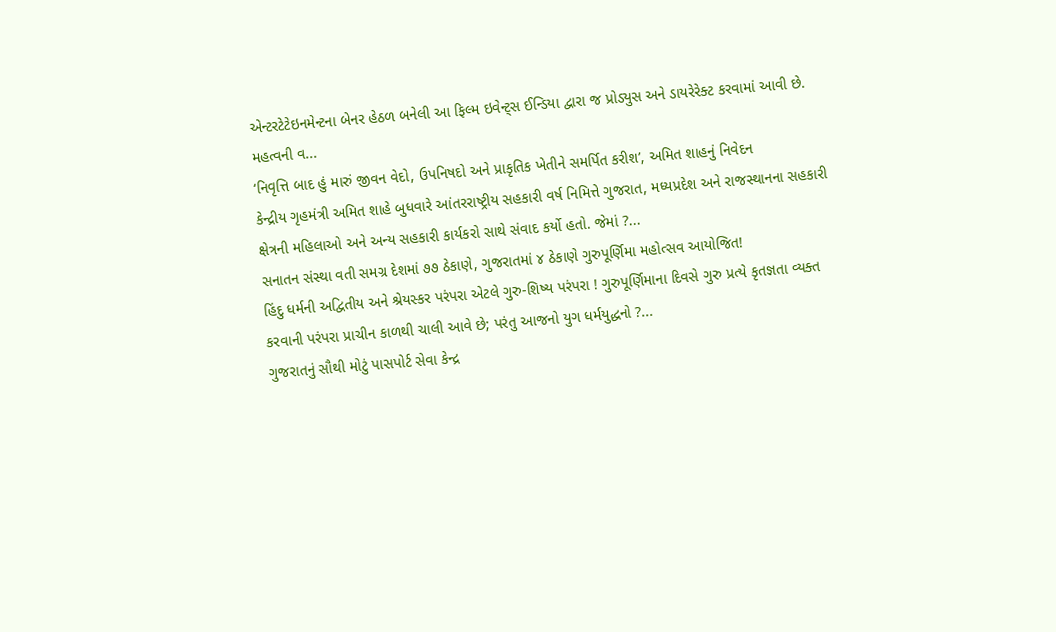એન્ટરટેટેઇનમેન્ટના બેનર હેઠળ બનેલી આ ફિલ્મ ઇવેન્ટ્સ ઈન્ડિયા દ્વારા જ પ્રોડ્યુસ અને ડાયરેરેક્ટ કરવામાં આવી છે. મહત્વની વ...
‘નિવૃત્તિ બાદ હું મારું જીવન વેદો, ઉપનિષદો અને પ્રાકૃતિક ખેતીને સમર્પિત કરીશ’, અમિત શાહનું નિવેદન
કેન્દ્રીય ગૃહમંત્રી અમિત શાહે બુધવારે આંતરરાષ્ટ્રીય સહકારી વર્ષ નિમિત્તે ગુજરાત, મધ્યપ્રદેશ અને રાજસ્થાનના સહકારી ક્ષેત્રની મહિલાઓ અને અન્ય સહકારી કાર્યકરો સાથે સંવાદ કર્યો હતો. જેમાં ?...
સનાતન સંસ્થા વતી સમગ્ર દેશમાં ૭૭ ઠેકાણે, ગુજરાતમાં ૪ ઠેકાણે ગુરુપૂર્ણિમા મહોત્સવ આયોજિત!
હિંદુ ધર્મની અદ્વિતીય અને શ્રેયસ્કર પરંપરા એટલે ગુરુ-શિષ્ય પરંપરા ! ગુરુપૂર્ણિમાના દિવસે ગુરુ પ્રત્યે કૃતજ્ઞતા વ્યક્ત કરવાની પરંપરા પ્રાચીન કાળથી ચાલી આવે છે; પરંતુ આજનો યુગ ધર્મયુદ્ધનો ?...
ગુજરાતનું સૌથી મોટું પાસપોર્ટ સેવા કેન્દ્ર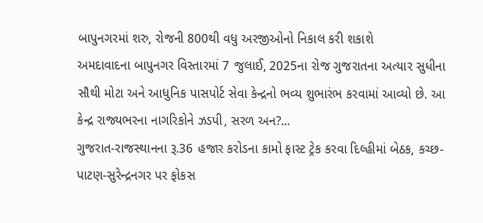બાપુનગરમાં શરુ, રોજની 800થી વધુ અરજીઓનો નિકાલ કરી શકાશે
અમદાવાદના બાપુનગર વિસ્તારમાં 7 જુલાઈ, 2025ના રોજ ગુજરાતના અત્યાર સુધીના સૌથી મોટા અને આધુનિક પાસપોર્ટ સેવા કેન્દ્રનો ભવ્ય શુભારંભ કરવામાં આવ્યો છે. આ કેન્દ્ર રાજ્યભરના નાગરિકોને ઝડપી, સરળ અન?...
ગુજરાત-રાજસ્થાનના રૂ.36 હજાર કરોડના કામો ફાસ્ટ ટ્રેક કરવા દિલ્હીમાં બેઠક, કચ્છ-પાટણ-સુરેન્દ્રનગર પર ફોકસ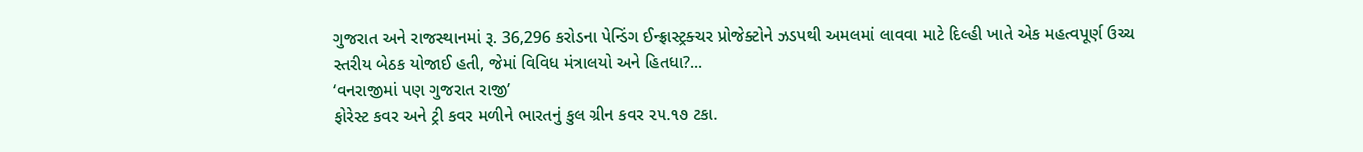ગુજરાત અને રાજસ્થાનમાં રૂ. 36,296 કરોડના પેન્ડિંગ ઈન્ફ્રાસ્ટ્રક્ચર પ્રોજેક્ટોને ઝડપથી અમલમાં લાવવા માટે દિલ્હી ખાતે એક મહત્વપૂર્ણ ઉચ્ચ સ્તરીય બેઠક યોજાઈ હતી, જેમાં વિવિધ મંત્રાલયો અને હિતધા?...
‘વનરાજીમાં પણ ગુજરાત રાજી’
ફોરેસ્ટ કવર અને ટ્રી કવર મળીને ભારતનું કુલ ગ્રીન કવર ૨૫.૧૭ ટકા.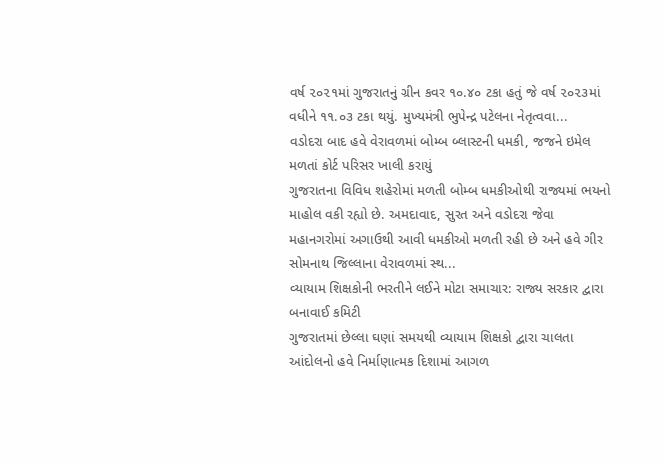વર્ષ ૨૦૨૧માં ગુજરાતનું ગ્રીન કવર ૧૦.૪૦ ટકા હતું જે વર્ષ ૨૦૨૩માં વધીને ૧૧.૦૩ ટકા થયું. મુખ્યમંત્રી ભુપેન્દ્ર પટેલના નેતૃત્વવા...
વડોદરા બાદ હવે વેરાવળમાં બોમ્બ બ્લાસ્ટની ધમકી, જજને ઇમેલ મળતાં કોર્ટ પરિસર ખાલી કરાયું
ગુજરાતના વિવિધ શહેરોમાં મળતી બોમ્બ ધમકીઓથી રાજ્યમાં ભયનો માહોલ વકી રહ્યો છે. અમદાવાદ, સુરત અને વડોદરા જેવા મહાનગરોમાં અગાઉથી આવી ધમકીઓ મળતી રહી છે અને હવે ગીર સોમનાથ જિલ્લાના વેરાવળમાં સ્થ...
વ્યાયામ શિક્ષકોની ભરતીને લઈને મોટા સમાચાર: રાજ્ય સરકાર દ્વારા બનાવાઈ કમિટી
ગુજરાતમાં છેલ્લા ઘણાં સમયથી વ્યાયામ શિક્ષકો દ્વારા ચાલતા આંદોલનો હવે નિર્માણાત્મક દિશામાં આગળ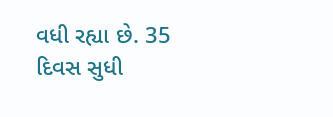વધી રહ્યા છે. 35 દિવસ સુધી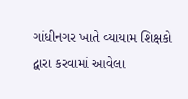ગાંધીનગર ખાતે વ્યાયામ શિક્ષકો દ્વારા કરવામાં આવેલા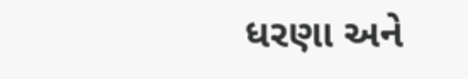ધરણા અને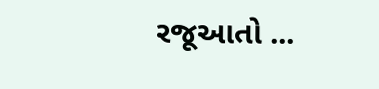રજૂઆતો ...